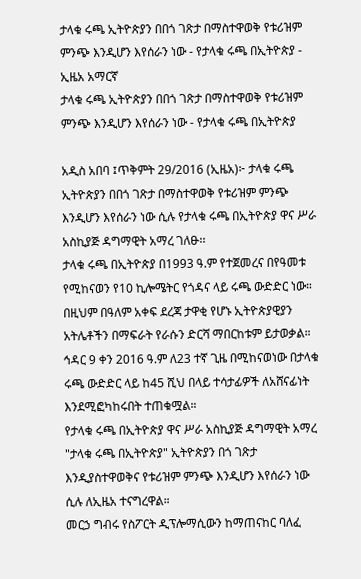ታላቁ ሩጫ ኢትዮጵያን በበጎ ገጽታ በማስተዋወቅ የቱሪዝም ምንጭ እንዲሆን እየሰራን ነው - የታላቁ ሩጫ በኢትዮጵያ - ኢዜአ አማርኛ
ታላቁ ሩጫ ኢትዮጵያን በበጎ ገጽታ በማስተዋወቅ የቱሪዝም ምንጭ እንዲሆን እየሰራን ነው - የታላቁ ሩጫ በኢትዮጵያ

አዲስ አበባ ፤ጥቅምት 29/2016 (ኢዜአ)፦ ታላቁ ሩጫ ኢትዮጵያን በበጎ ገጽታ በማስተዋወቅ የቱሪዝም ምንጭ እንዲሆን እየሰራን ነው ሲሉ የታላቁ ሩጫ በኢትዮጵያ ዋና ሥራ አስኪያጅ ዳግማዊት አማረ ገለፁ፡፡
ታላቁ ሩጫ በኢትዮጵያ በ1993 ዓ.ም የተጀመረና በየዓመቱ የሚከናወን የ10 ኪሎሜትር የጎዳና ላይ ሩጫ ውድድር ነው።
በዚህም በዓለም አቀፍ ደረጃ ታዋቂ የሆኑ ኢትዮጵያዊያን አትሌቶችን በማፍራት የራሱን ድርሻ ማበርከቱም ይታወቃል።
ኅዳር 9 ቀን 2016 ዓ.ም ለ23 ተኛ ጊዜ በሚከናወነው በታላቁ ሩጫ ውድድር ላይ ከ45 ሺህ በላይ ተሳታፊዎች ለአሸናፊነት እንደሚፎካከሩበት ተጠቁሟል።
የታላቁ ሩጫ በኢትዮጵያ ዋና ሥራ አስኪያጅ ዳግማዊት አማረ "ታላቁ ሩጫ በኢትዮጵያ" ኢትዮጵያን በጎ ገጽታ እንዲያስተዋወቅና የቱሪዝም ምንጭ እንዲሆን እየሰራን ነው ሲሉ ለኢዜአ ተናግረዋል።
መርኃ ግብሩ የስፖርት ዲፕሎማሲውን ከማጠናከር ባለፈ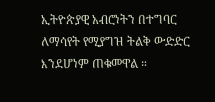ኢትዮጵያዊ አብሮነትን በተግባር ለማሳየት የሚያግዝ ትልቅ ውድድር እንደሆነም ጠቁመዋል ።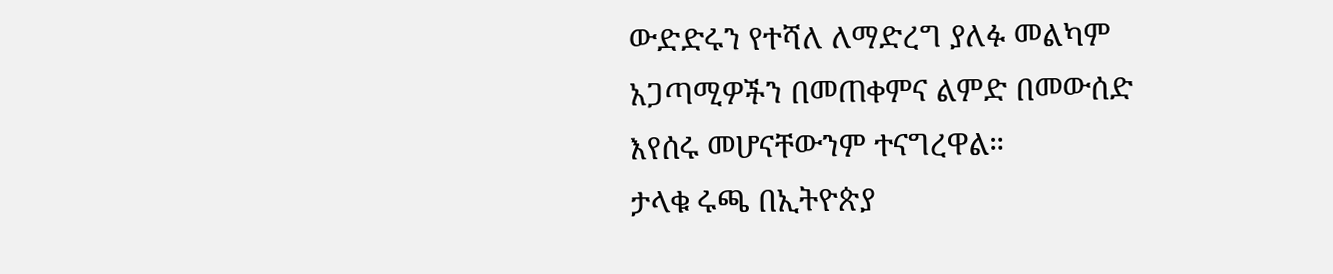ውድድሩን የተሻለ ለማድረግ ያለፉ መልካም አጋጣሚዎችን በመጠቀምና ልምድ በመውሰድ እየሰሩ መሆናቸውንም ተናግረዋል።
ታላቁ ሩጫ በኢትዮጵያ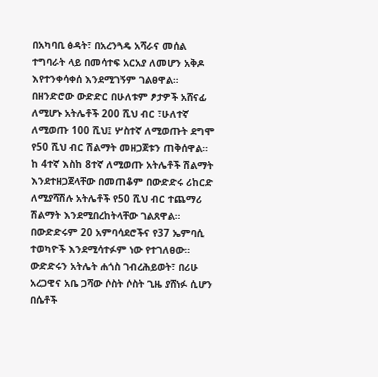በአካባቢ ፅዳት፣ በአረንጓዴ አሻራና መሰል ተግባራት ላይ በመሳተፍ አርአያ ለመሆን አቅዶ እየተንቀሳቀሰ እንደሚገኝም ገልፀዋል።
በዘንድሮው ውድድር በሁለቱም ፆታዎች አሸናፊ ለሚሆኑ አትሌቶች 200 ሺህ ብር ፣ሁለተኛ ለሚወጡ 100 ሺህ፤ ሦስተኛ ለሚወጡት ደግሞ የ50 ሺህ ብር ሽልማት መዘጋጀቱን ጠቅሰዋል።
ከ 4ተኛ እስከ 8ተኛ ለሚወጡ አትሌቶች ሽልማት እንደተዘጋጀላቸው በመጠቆም በውድድሩ ሪከርድ ለሚያሻሽሉ አትሌቶች የ50 ሺህ ብር ተጨማሪ ሽልማት እንደሚበረከትላቸው ገልጸዋል።
በውድድሩም 20 አምባሳደሮችና የ37 ኤምባሲ ተወካዮች እንደሚሳተፉም ነው የተገለፀው።
ውድድሩን አትሌት ሐጎስ ገብረሕይወት፣ በሪሁ አረጋዊና አቤ ጋሻው ሶስት ሶስት ጊዜ ያሸነፉ ሲሆን በሴቶች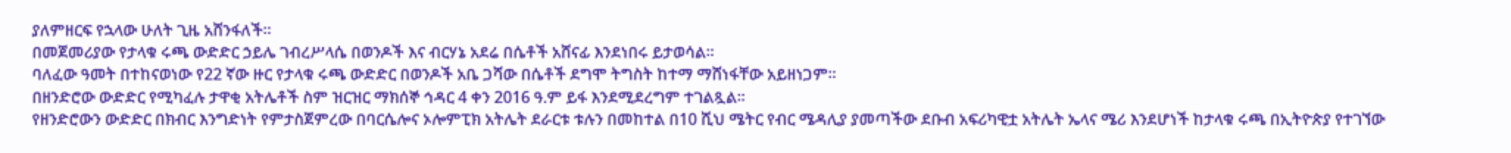ያለምዘርፍ የኋላው ሁለት ጊዜ አሸንፋለች።
በመጀመሪያው የታላቁ ሩጫ ውድድር ኃይሌ ገብረሥላሴ በወንዶች እና ብርሃኔ አደሬ በሴቶች አሸናፊ እንደነበሩ ይታወሳል፡፡
ባለፈው ዓመት በተከናወነው የ22 ኛው ዙር የታላቁ ሩጫ ውድድር በወንዶች አቤ ጋሻው በሴቶች ደግሞ ትግስት ከተማ ማሸነፋቸው አይዘነጋም።
በዘንድሮው ውድድር የሚካፈሉ ታዋቂ አትሌቶች ስም ዝርዝር ማክሰኞ ኅዳር 4 ቀን 2016 ዓ.ም ይፋ እንደሚደረግም ተገልጿል።
የዘንድሮውን ውድድር በክብር እንግድነት የምታስጀምረው በባርሴሎና ኦሎምፒክ አትሌት ደራርቱ ቱሉን በመከተል በ10 ሺህ ሜትር የብር ሜዳሊያ ያመጣችው ደቡብ አፍሪካዊቷ አትሌት ኤላና ሜሪ እንደሆነች ከታላቁ ሩጫ በኢትዮጵያ የተገኘው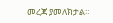መረጃ ያመለክታል።